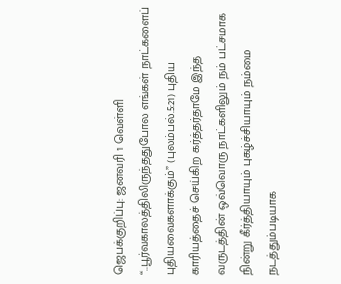ஜெபக்குறிப்பு: ஜனவரி 1 வெள்ளி
“..பூர்வகாலத்திலிருந்ததுபோல எங்கள் நாட்களைப் புதியவைகளாக்கும்” (புலம்பல்.5:21) புதிய காரியத்தைச் செய்கிற கர்த்தர்தாமே இந்த வருடத்தின் ஒவ்வொரு நாட்களிலும் நம் பட்சமாக நின்று கீர்த்தியாயும் புகழ்ச்சியாயும் நம்மை நடத்தும்படியாக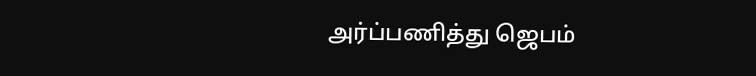அர்ப்பணித்து ஜெபம்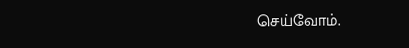செய்வோம்.